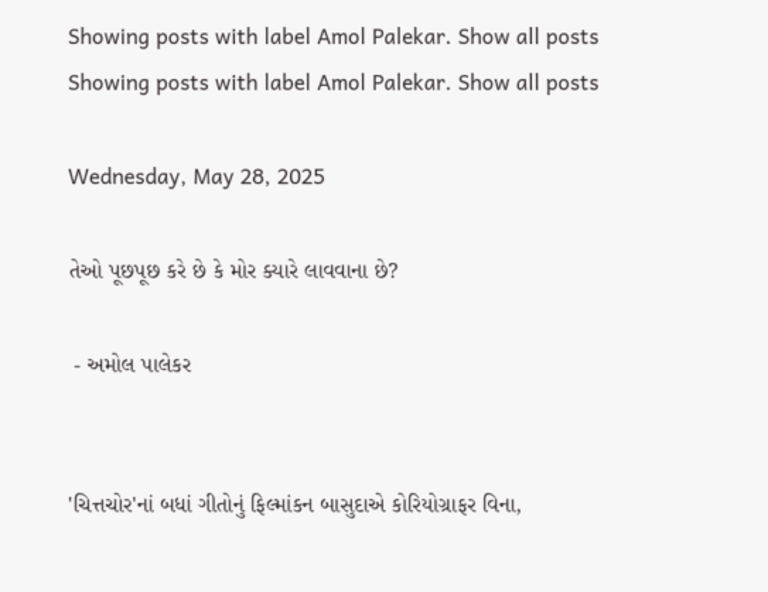Showing posts with label Amol Palekar. Show all posts
Showing posts with label Amol Palekar. Show all posts

Wednesday, May 28, 2025

તેઓ પૂછપૂછ કરે છે કે મોર ક્યારે લાવવાના છે?

 - અમોલ પાલેકર


'ચિત્તચોર'નાં બધાં ગીતોનું ફિલ્માંકન બાસુદાએ કોરિયોગ્રાફર વિના,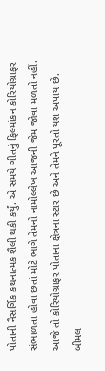પોતાની નૈસર્ગિક કથનાત્મક શૈલી થકી કર્યું. એ સમયે ગીતનું ફિલ્માંકન કોરિયોગ્રાફર સંભાળતા હોવા છતાં મોટે ભાગે તેમનો નામોલ્લેખ આજની જેમ જોવા મળતો નહીં. આજે તો કોરિયોગ્રાફર પોતાના ક્ષેત્રના સ્ટાર છે અને તેમને પૂરતો યશ અપાય છે. બીમલ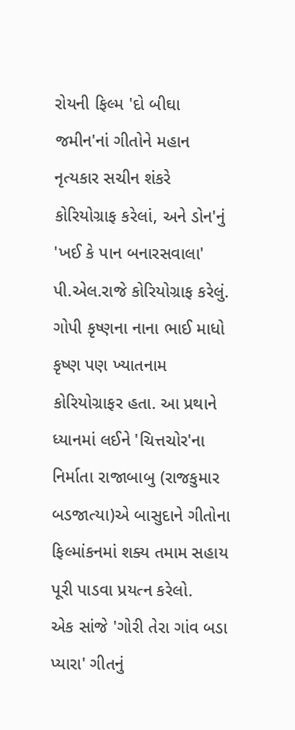રોયની ફિલ્મ 'દો બીઘા જમીન'નાં ગીતોને મહાન નૃત્યકાર સચીન શંકરે કોરિયોગ્રાફ કરેલાં, અને ડોન'નું 'ખઈ કે પાન બનારસવાલા' પી.એલ.રાજે કોરિયોગ્રાફ કરેલું. ગોપી કૃષ્ણના નાના ભાઈ માધો કૃષ્ણ પણ ખ્યાતનામ કોરિયોગ્રાફર હતા. આ પ્રથાને ધ્યાનમાં લઈને 'ચિત્તચોર'ના નિર્માતા રાજાબાબુ (રાજકુમાર બડજાત્યા)એ બાસુદાને ગીતોના ફિલ્માંકનમાં શક્ય તમામ સહાય પૂરી પાડવા પ્રયત્ન કરેલો.
એક સાંજે 'ગોરી તેરા ગાંવ બડા પ્યારા' ગીતનું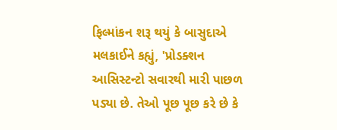ફિલ્માંકન શરૂ થયું કે બાસુદાએ મલકાઈને કહ્યું, 'પ્રોડક્શન આસિસ્ટન્ટો સવારથી મારી પાછળ પડ્યા છે. તેઓ પૂછ પૂછ કરે છે કે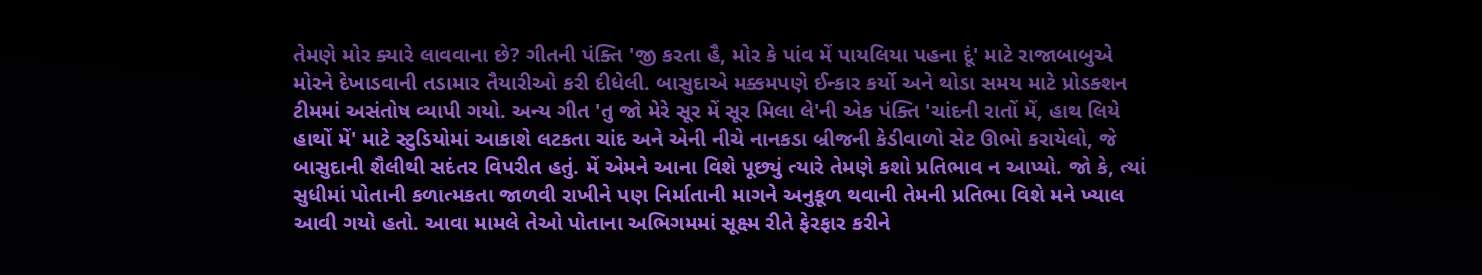તેમણે મોર ક્યારે લાવવાના છે? ગીતની પંક્તિ 'જી કરતા હૈ, મોર કે પાંવ મેં પાયલિયા પહના દૂં' માટે રાજાબાબુએ મોરને દેખાડવાની તડામાર તૈયારીઓ કરી દીધેલી. બાસુદાએ મક્કમપણે ઈન્કાર કર્યો અને થોડા સમય માટે પ્રોડક્શન ટીમમાં અસંતોષ વ્યાપી ગયો. અન્ય ગીત 'તુ જો મેરે સૂર મેં સૂર મિલા લે'ની એક પંક્તિ 'ચાંદની રાતોં મેં, હાથ લિયે હાથોં મેં' માટે સ્ટુડિયોમાં આકાશે લટકતા ચાંદ અને એની નીચે નાનકડા બ્રીજની કેડીવાળો સેટ ઊભો કરાયેલો, જે બાસુદાની શૈલીથી સદંતર વિપરીત હતું. મેં એમને આના વિશે પૂછ્યું ત્યારે તેમણે કશો પ્રતિભાવ ન આપ્યો. જો કે, ત્યાં સુધીમાં પોતાની કળાત્મકતા જાળવી રાખીને પણ નિર્માતાની માગને અનુકૂળ થવાની તેમની પ્રતિભા વિશે મને ખ્યાલ આવી ગયો હતો. આવા મામલે તેઓ પોતાના અભિગમમાં સૂક્ષ્મ રીતે ફેરફાર કરીને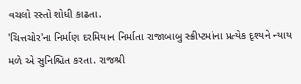વચલો રસ્તો શોધી કાઢતા.
'ચિત્તચોર'ના નિર્માણ દરમિયાન નિર્માતા રાજાબાબુ સ્ક્રીપ્ટમાંના પ્રત્યેક દૃશ્યને ન્યાય મળે એ સુનિશ્ચિત કરતા. રાજશ્રી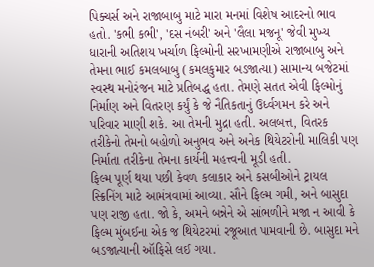પિક્ચર્સ અને રાજાબાબુ માટે મારા મનમાં વિશેષ આદરનો ભાવ હતો. 'કભી કભી', 'દસ નંબરી' અને 'લૈલા મજનૂ' જેવી મુખ્ય ધારાની અતિશય ખર્ચાળ ફિલ્મોની સરખામણીએ રાજાબાબુ અને તેમના ભાઈ કમલબાબુ (કમલકુમાર બડજાત્યા) સામાન્ય બજેટમાં સ્વસ્થ મનોરંજન માટે પ્રતિબદ્ધ હતા. તેમણે સતત એવી ફિલ્મોનું નિર્માણ અને વિતરણ કર્યું કે જે નૈતિકતાનું ઉર્ધ્વગમન કરે અને પરિવાર માણી શકે. આ તેમની મુદ્રા હતી. અલબત્ત, વિતરક તરીકેનો તેમનો બહોળો અનુભવ અને અનેક થિયેટરોની માલિકી પણ નિર્માતા તરીકેના તેમના કાર્યની મહત્ત્વની મૂડી હતી.
ફિલ્મ પૂર્ણ થયા પછી કેવળ કલાકાર અને કસબીઓને ટ્રાયલ સ્ક્રિનિંગ માટે આમંત્રવામાં આવ્યા. સૌને ફિલ્મ ગમી, અને બાસુદા પણ રાજી હતા. જો કે, અમને બન્નેને એ સાંભળીને મજા ન આવી કે ફિલ્મ મુંબઈના એક જ થિયેટરમાં રજૂઆત પામવાની છે. બાસુદા મને બડજાત્યાની ઑફિસે લઈ ગયા.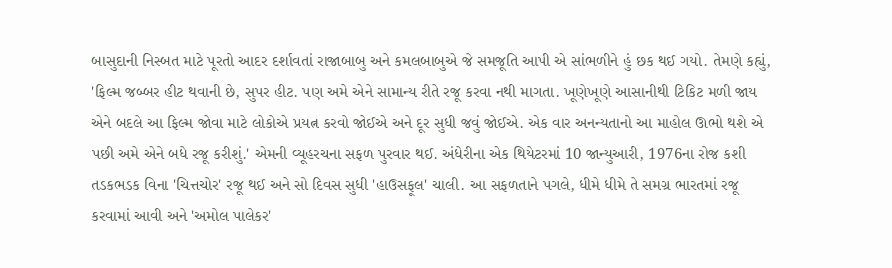બાસુદાની નિસ્બત માટે પૂરતો આદર દર્શાવતાં રાજાબાબુ અને કમલબાબુએ જે સમજૂતિ આપી એ સાંભળીને હું છક થઈ ગયો. તેમણે કહ્યું, 'ફિલ્મ જબ્બર હીટ થવાની છે, સુપર હીટ. પણ અમે એને સામાન્ય રીતે રજૂ કરવા નથી માગતા. ખૂણેખૂણે આસાનીથી ટિકિટ મળી જાય એને બદલે આ ફિલ્મ જોવા માટે લોકોએ પ્રયત્ન કરવો જોઈએ અને દૂર સુધી જવું જોઈએ. એક વાર અનન્યતાનો આ માહોલ ઊભો થશે એ પછી અમે એને બધે રજૂ કરીશું.' એમની વ્યૂહરચના સફળ પુરવાર થઈ. અંધેરીના એક થિયેટરમાં 10 જાન્યુઆરી, 1976ના રોજ કશી તડકભડક વિના 'ચિત્તચોર' રજૂ થઈ અને સો દિવસ સુધી 'હાઉસફૂલ' ચાલી. આ સફળતાને પગલે, ધીમે ધીમે તે સમગ્ર ભારતમાં રજૂ કરવામાં આવી અને 'અમોલ પાલેકર'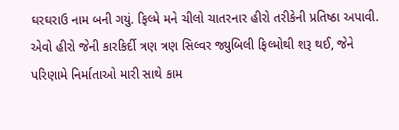ઘરઘરાઉ નામ બની ગયું. ફિલ્મે મને ચીલો ચાતરનાર હીરો તરીકેની પ્રતિષ્ઠા અપાવી. એવો હીરો જેની કારકિર્દી ત્રણ ત્રણ સિલ્વર જ્યુબિલી ફિલ્મોથી શરૂ થઈ, જેને પરિણામે નિર્માતાઓ મારી સાથે કામ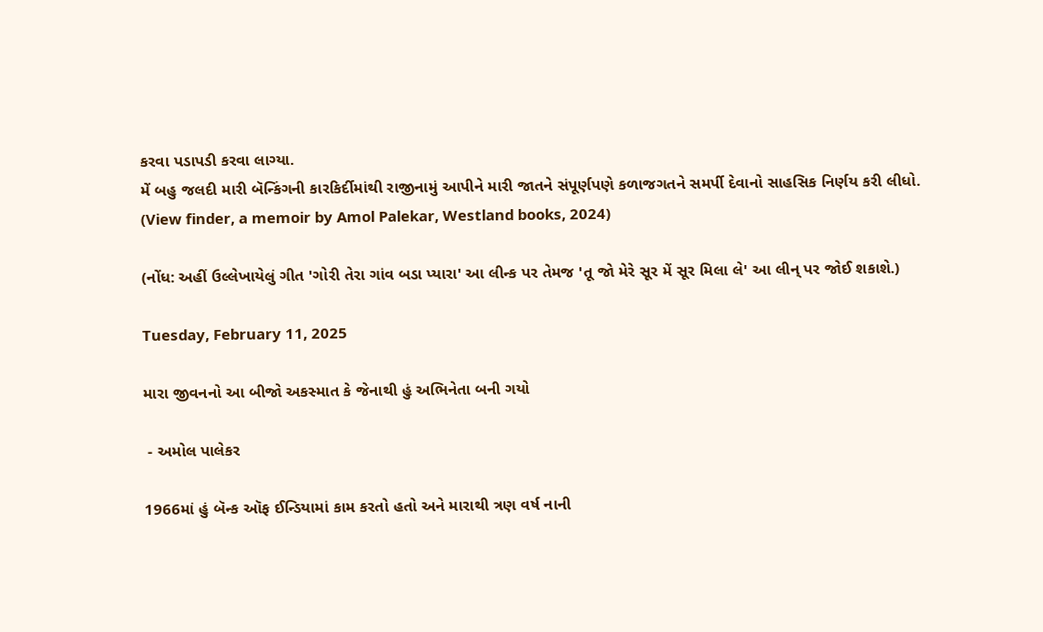કરવા પડાપડી કરવા લાગ્યા.
મેં બહુ જલદી મારી બૅન્કિંગની કારકિર્દીમાંથી રાજીનામું આપીને મારી જાતને સંપૂર્ણપણે કળાજગતને સમર્પી દેવાનો સાહસિક નિર્ણય કરી લીધો.
(View finder, a memoir by Amol Palekar, Westland books, 2024)

(નોંધ: અહીં ઉલ્લેખાયેલું ગીત 'ગોરી તેરા ગાંવ બડા પ્યારા' આ લીન્ક પર તેમજ 'તૂ જો મેરે સૂર મેં સૂર મિલા લે' આ લીન્ પર જોઈ શકાશે.)

Tuesday, February 11, 2025

મારા જીવનનો આ બીજો અકસ્માત કે જેનાથી હું અભિનેતા બની ગયો

 - અમોલ પાલેકર

1966માં હું બૅન્ક ઑફ ઈન્ડિયામાં કામ કરતો હતો અને મારાથી ત્રણ વર્ષ નાની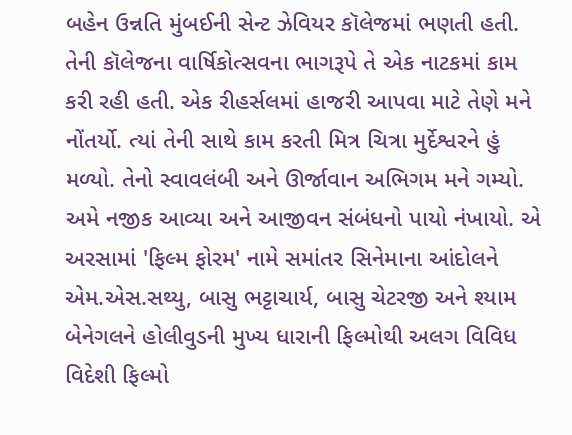બહેન ઉન્નતિ મુંબઈની સેન્ટ ઝેવિયર કૉલેજમાં ભણતી હતી. તેની કૉલેજના વાર્ષિકોત્સવના ભાગરૂપે તે એક નાટકમાં કામ કરી રહી હતી. એક રીહર્સલમાં હાજરી આપવા માટે તેણે મને નોંતર્યો. ત્યાં તેની સાથે કામ કરતી મિત્ર ચિત્રા મુર્દેશ્વરને હું મળ્યો. તેનો સ્વાવલંબી અને ઊર્જાવાન અભિગમ મને ગમ્યો. અમે નજીક આવ્યા અને આજીવન સંબંધનો પાયો નંખાયો. એ અરસામાં 'ફિલ્મ ફોરમ' નામે સમાંતર સિનેમાના આંદોલને એમ.એસ.સથ્યુ, બાસુ ભટ્ટાચાર્ય, બાસુ ચેટરજી અને શ્યામ બેનેગલને હોલીવુડની મુખ્ય ધારાની ફિલ્મોથી અલગ વિવિધ વિદેશી ફિલ્મો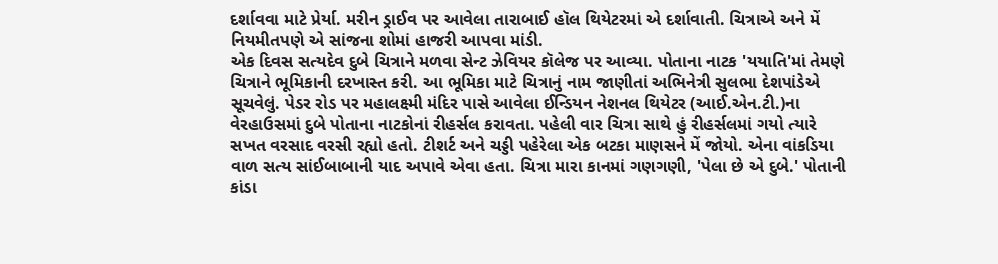દર્શાવવા માટે પ્રેર્યા. મરીન ડ્રાઈવ પર આવેલા તારાબાઈ હૉલ થિયેટરમાં એ દર્શાવાતી. ચિત્રાએ અને મેં નિયમીતપણે એ સાંજના શોમાં હાજરી આપવા માંડી.
એક દિવસ સત્યદેવ દુબે ચિત્રાને મળવા સેન્ટ ઝેવિયર કૉલેજ પર આવ્યા. પોતાના નાટક 'યયાતિ'માં તેમણે ચિત્રાને ભૂમિકાની દરખાસ્ત કરી. આ ભૂમિકા માટે ચિત્રાનું નામ જાણીતાં અભિનેત્રી સુલભા દેશપાંડેએ સૂચવેલું. પેડર રોડ પર મહાલક્ષ્મી મંદિર પાસે આવેલા ઈન્ડિયન નેશનલ થિયેટર (આઈ.એન.ટી.)ના વેરહાઉસમાં દુબે પોતાના નાટકોનાં રીહર્સલ કરાવતા. પહેલી વાર ચિત્રા સાથે હું રીહર્સલમાં ગયો ત્યારે સખત વરસાદ વરસી રહ્યો હતો. ટીશર્ટ અને ચડ્ડી પહેરેલા એક બટકા માણસને મેં જોયો. એના વાંકડિયા વાળ સત્ય સાંઈબાબાની યાદ અપાવે એવા હતા. ચિત્રા મારા કાનમાં ગણગણી, 'પેલા છે એ દુબે.' પોતાની કાંડા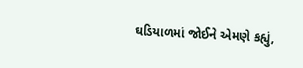ઘડિયાળમાં જોઈને એમણે કહ્યું,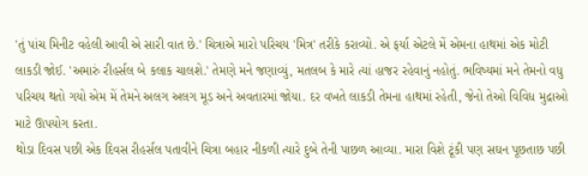'તું પાંચ મિનીટ વહેલી આવી એ સારી વાત છે.' ચિત્રાએ મારો પરિચય 'મિત્ર' તરીકે કરાવ્યો. એ ફર્યા એટલે મેં એમના હાથમાં એક મોટી લાકડી જોઈ. 'અમારું રીહર્સલ બે કલાક ચાલશે.' તેમણે મને જણાવ્યું, મતલબ કે મારે ત્યાં હાજર રહેવાનું નહોતું. ભવિષ્યમાં મને તેમનો વધુ પરિચય થતો ગયો એમ મેં તેમને અલગ અલગ મૂડ અને અવતારમાં જોયા. દર વખતે લાકડી તેમના હાથમાં રહેતી, જેનો તેઓ વિવિધ મુદ્રાઓ માટે ઊપયોગ કરતા.
થોડા દિવસ પછી એક દિવસ રીહર્સલ પતાવીને ચિત્રા બહાર નીકળી ત્યારે દુબે તેની પાછળ આવ્યા. મારા વિશે ટૂંકી પણ સઘન પૂછતાછ પછી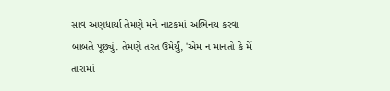સાવ અણધાર્યા તેમણે મને નાટકમાં અભિનય કરવા બાબતે પૂછ્યું. તેમણે તરત ઉમેર્યું, 'એમ ન માનતો કે મેં તારામાં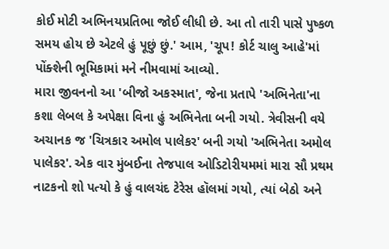કોઈ મોટી અભિનયપ્રતિભા જોઈ લીધી છે. આ તો તારી પાસે પુષ્કળ સમય હોય છે એટલે હું પૂછું છું.' આમ, 'ચૂપ! કોર્ટ ચાલુ આહે'માં પોંક્શેની ભૂમિકામાં મને નીમવામાં આવ્યો.
મારા જીવનનો આ 'બીજો અકસ્માત', જેના પ્રતાપે 'અભિનેતા'ના કશા લેબલ કે અપેક્ષા વિના હું અભિનેતા બની ગયો. ત્રેવીસની વયે અચાનક જ 'ચિત્રકાર અમોલ પાલેકર' બની ગયો 'અભિનેતા અમોલ પાલેકર'. એક વાર મુંબઈના તેજપાલ ઓડિટોરીયમમાં મારા સૌ પ્રથમ નાટકનો શો પત્યો કે હું વાલચંદ ટેરેસ હૉલમાં ગયો, ત્યાં બેઠો અને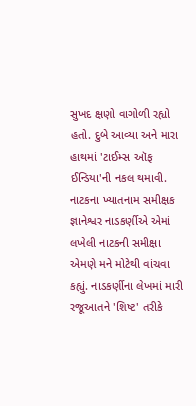સુખદ ક્ષણો વાગોળી રહ્યો હતો. દુબે આવ્યા અને મારા હાથમાં 'ટાઈમ્સ ઑફ ઈન્ડિયા'ની નકલ થમાવી. નાટકના ખ્યાતનામ સમીક્ષક જ્ઞાનેશ્વર નાડકર્ણીએ એમાં લખેલી નાટકની સમીક્ષા એમણે મને મોટેથી વાંચવા કહ્યું. નાડકર્ણીના લેખમાં મારી રજૂઆતને 'શિષ્ટ' તરીકે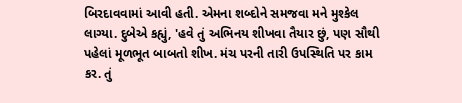બિરદાવવામાં આવી હતી. એમના શબ્દોને સમજવા મને મુશ્કેલ લાગ્યા. દુબેએ કહ્યું, 'હવે તું અભિનય શીખવા તૈયાર છું, પણ સૌથી પહેલાં મૂળભૂત બાબતો શીખ. મંચ પરની તારી ઉપસ્થિતિ પર કામ કર. તું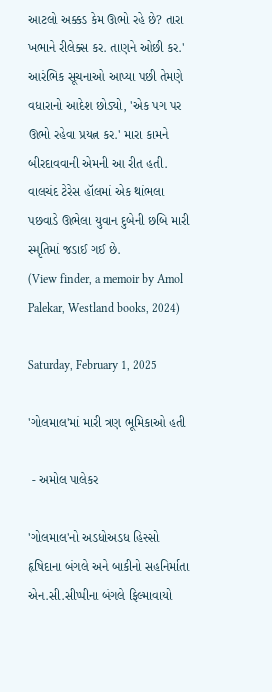આટલો અક્કડ કેમ ઊભો રહે છે? તારા ખભાને રીલેક્સ કર. તાણને ઓછી કર.' આરંભિક સૂચનાઓ આપ્યા પછી તેમણે વધારાનો આદેશ છોડ્યો, 'એક પગ પર ઊભો રહેવા પ્રયત્ન કર.' મારા કામને બીરદાવવાની એમની આ રીત હતી. વાલચંદ ટેરેસ હૉલમાં એક થાંભલા પછવાડે ઊભેલા યુવાન દુબેની છબિ મારી સ્મૃતિમાં જડાઈ ગઈ છે.
(View finder, a memoir by Amol Palekar, Westland books, 2024)

Saturday, February 1, 2025

'ગોલમાલ'માં મારી ત્રણ ભૂમિકાઓ હતી

 - અમોલ પાલેકર

'ગોલમાલ'નો અડધોઅડધ હિસ્સો હૃષિદાના બંગલે અને બાકીનો સહનિર્માતા એન.સી.સીપ્પીના બંગલે ફિલ્માવાયો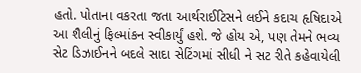હતો. પોતાના વકરતા જતા આર્થરાઈટિસને લઈને કદાચ હૃષિદાએ આ શૈલીનું ફિલ્માંકન સ્વીકાર્યું હશે. જે હોય એ, પણ તેમને ભવ્ય સેટ ડિઝાઈનને બદલે સાદા સેટિંગમાં સીધી ને સટ રીતે કહેવાયેલી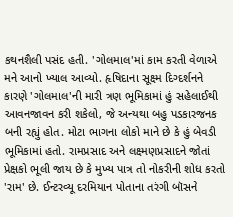કથનશૈલી પસંદ હતી. 'ગોલમાલ'માં કામ કરતી વેળાએ મને આનો ખ્યાલ આવ્યો. હૃષિદાના સૂક્ષ્મ દિગ્દર્શનને કારણે 'ગોલમાલ'ની મારી ત્રણ ભૂમિકામાં હું સહેલાઈથી આવનજાવન કરી શકેલો, જે અન્યથા બહુ પડકારજનક બની રહ્યું હોત. મોટા ભાગના લોકો માને છે કે હું બેવડી ભૂમિકામાં હતો. રામપ્રસાદ અને લક્ષ્મણપ્રસાદને જોતાં પ્રેક્ષકો ભૂલી જાય છે કે મુખ્ય પાત્ર તો નોકરીની શોધ કરતો 'રામ' છે. ઈન્ટરવ્યૂ દરમિયાન પોતાના તરંગી બૉસને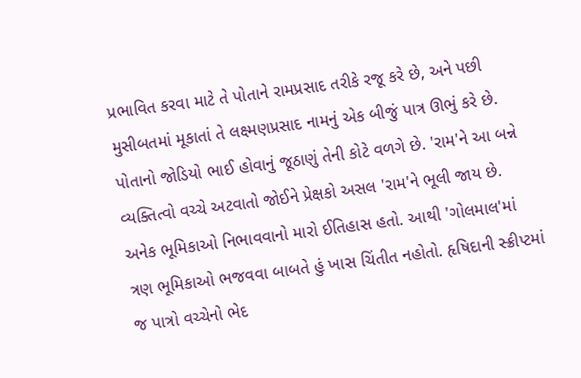પ્રભાવિત કરવા માટે તે પોતાને રામપ્રસાદ તરીકે રજૂ કરે છે, અને પછી મુસીબતમાં મૂકાતાં તે લક્ષ્મણપ્રસાદ નામનું એક બીજું પાત્ર ઊભું કરે છે. પોતાનો જોડિયો ભાઈ હોવાનું જૂઠાણું તેની કોટે વળગે છે. 'રામ'ને આ બન્ને વ્યક્તિત્વો વચ્ચે અટવાતો જોઈને પ્રેક્ષકો અસલ 'રામ'ને ભૂલી જાય છે. અનેક ભૂમિકાઓ નિભાવવાનો મારો ઈતિહાસ હતો. આથી 'ગોલમાલ'માં ત્રણ ભૂમિકાઓ ભજવવા બાબતે હું ખાસ ચિંતીત નહોતો. હૃષિદાની સ્ક્રીપ્ટમાં જ પાત્રો વચ્ચેનો ભેદ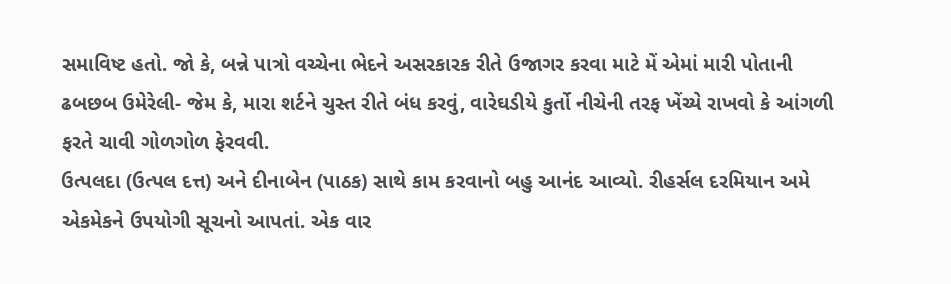સમાવિષ્ટ હતો. જો કે, બન્ને પાત્રો વચ્ચેના ભેદને અસરકારક રીતે ઉજાગર કરવા માટે મેં એમાં મારી પોતાની ઢબછબ ઉમેરેલી- જેમ કે, મારા શર્ટને ચુસ્ત રીતે બંધ કરવું, વારેઘડીયે કુર્તો નીચેની તરફ ખેંચ્યે રાખવો કે આંગળી ફરતે ચાવી ગોળગોળ ફેરવવી.
ઉત્પલદા (ઉત્પલ દત્ત) અને દીનાબેન (પાઠક) સાથે કામ કરવાનો બહુ આનંદ આવ્યો. રીહર્સલ દરમિયાન અમે એકમેકને ઉપયોગી સૂચનો આપતાં. એક વાર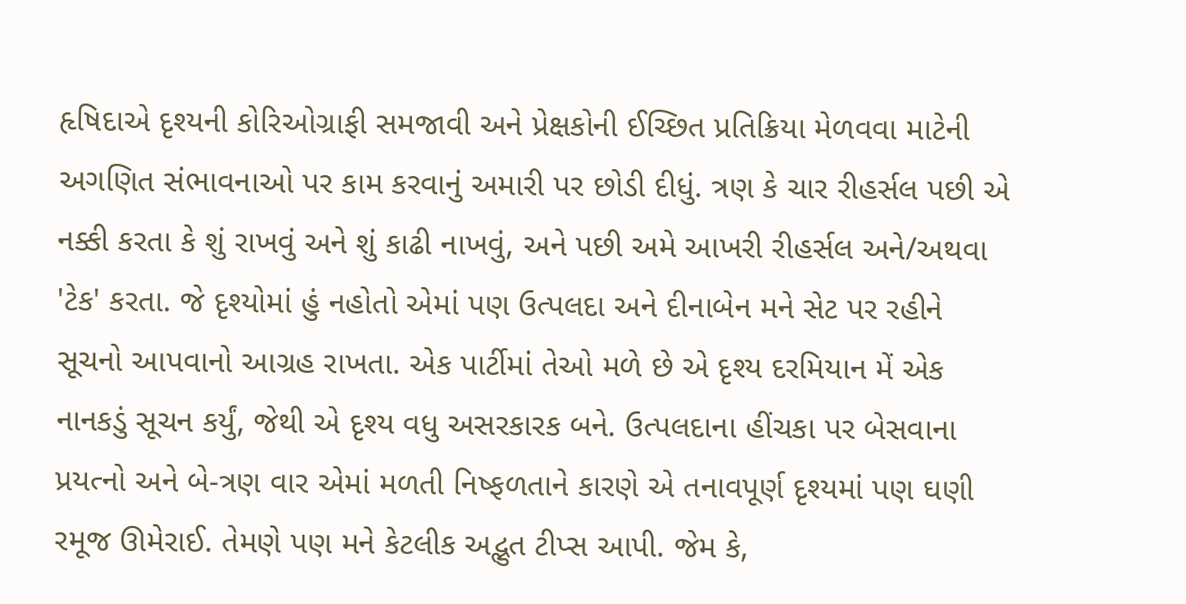હૃષિદાએ દૃશ્યની કોરિઓગ્રાફી સમજાવી અને પ્રેક્ષકોની ઈચ્છિત પ્રતિક્રિયા મેળવવા માટેની અગણિત સંભાવનાઓ પર કામ કરવાનું અમારી પર છોડી દીધું. ત્રણ કે ચાર રીહર્સલ પછી એ નક્કી કરતા કે શું રાખવું અને શું કાઢી નાખવું, અને પછી અમે આખરી રીહર્સલ અને/અથવા 'ટેક' કરતા. જે દૃશ્યોમાં હું નહોતો એમાં પણ ઉત્પલદા અને દીનાબેન મને સેટ પર રહીને સૂચનો આપવાનો આગ્રહ રાખતા. એક પાર્ટીમાં તેઓ મળે છે એ દૃશ્ય દરમિયાન મેં એક નાનકડું સૂચન કર્યું, જેથી એ દૃશ્ય વધુ અસરકારક બને. ઉત્પલદાના હીંચકા પર બેસવાના પ્રયત્નો અને બે-ત્રણ વાર એમાં મળતી નિષ્ફળતાને કારણે એ તનાવપૂર્ણ દૃશ્યમાં પણ ઘણી રમૂજ ઊમેરાઈ. તેમણે પણ મને કેટલીક અદ્ભુત ટીપ્સ આપી. જેમ કે,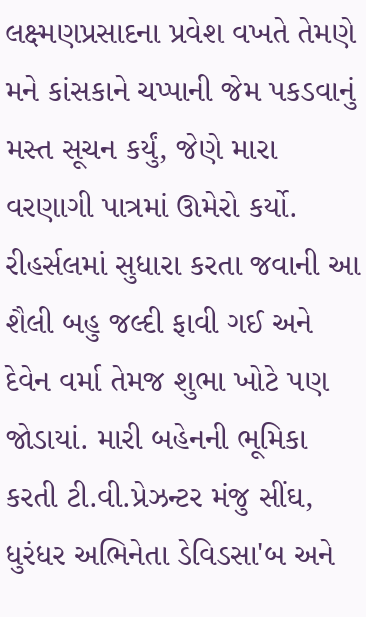લક્ષ્મણપ્રસાદના પ્રવેશ વખતે તેમણે મને કાંસકાને ચપ્પાની જેમ પકડવાનું મસ્ત સૂચન કર્યું, જેણે મારા વરણાગી પાત્રમાં ઊમેરો કર્યો. રીહર્સલમાં સુધારા કરતા જવાની આ શૈલી બહુ જલ્દી ફાવી ગઈ અને દેવેન વર્મા તેમજ શુભા ખોટે પણ જોડાયાં. મારી બહેનની ભૂમિકા કરતી ટી.વી.પ્રેઝન્ટર મંજુ સીંઘ, ધુરંધર અભિનેતા ડેવિડસા'બ અને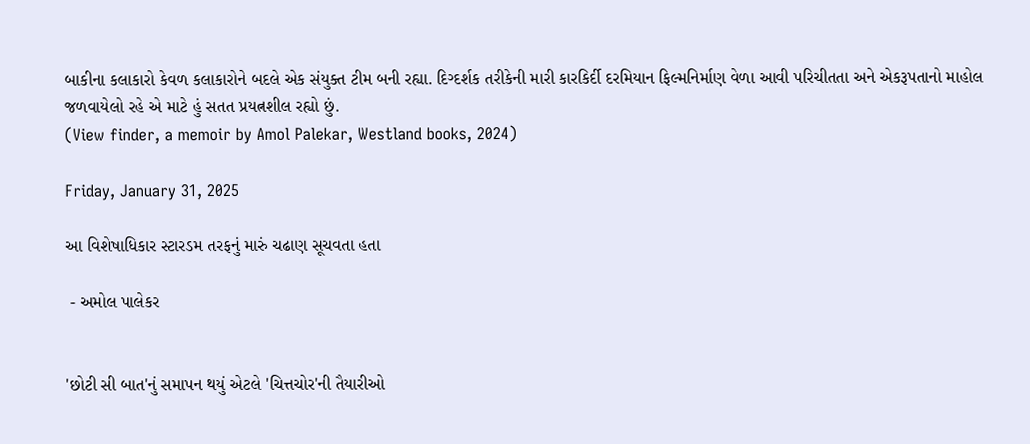બાકીના કલાકારો કેવળ કલાકારોને બદલે એક સંયુક્ત ટીમ બની રહ્યા. દિગ્દર્શક તરીકેની મારી કારકિર્દી દરમિયાન ફિલ્મનિર્માણ વેળા આવી પરિચીતતા અને એકરૂપતાનો માહોલ જળવાયેલો રહે એ માટે હું સતત પ્રયત્નશીલ રહ્યો છું.
(View finder, a memoir by Amol Palekar, Westland books, 2024)

Friday, January 31, 2025

આ વિશેષાધિકાર સ્ટારડમ તરફનું મારું ચઢાણ સૂચવતા હતા

 - અમોલ પાલેકર


'છોટી સી બાત'નું સમાપન થયું એટલે 'ચિત્તચોર'ની તૈયારીઓ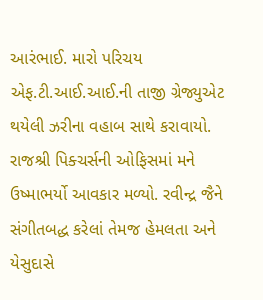આરંભાઈ. મારો પરિચય એફ.ટી.આઈ.આઈ.ની તાજી ગ્રેજ્યુએટ થયેલી ઝરીના વહાબ સાથે કરાવાયો. રાજશ્રી પિક્ચર્સની ઓફિસમાં મને ઉષ્માભર્યો આવકાર મળ્યો. રવીન્દ્ર જૈને સંગીતબદ્ધ કરેલાં તેમજ હેમલતા અને યેસુદાસે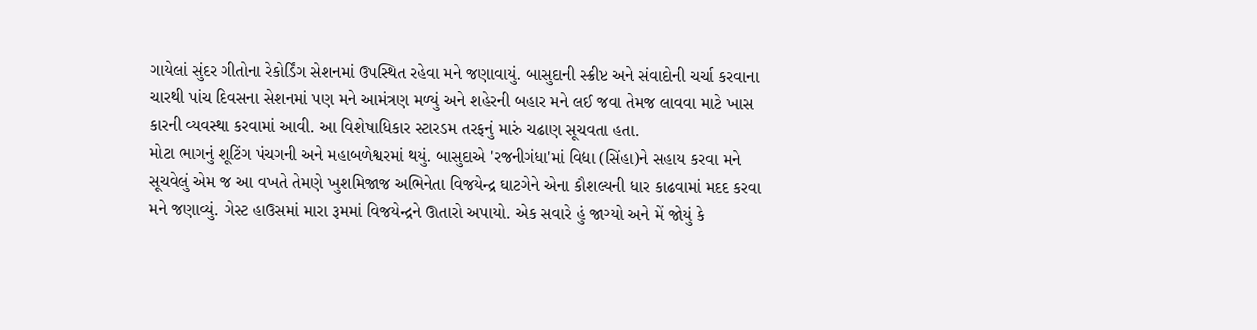ગાયેલાં સુંદર ગીતોના રેકોર્ડિંગ સેશનમાં ઉપસ્થિત રહેવા મને જણાવાયું. બાસુદાની સ્ક્રીપ્ટ અને સંવાદોની ચર્ચા કરવાના ચારથી પાંચ દિવસના સેશનમાં પણ મને આમંત્રણ મળ્યું અને શહેરની બહાર મને લઈ જવા તેમજ લાવવા માટે ખાસ કારની વ્યવસ્થા કરવામાં આવી. આ વિશેષાધિકાર સ્ટારડમ તરફનું મારું ચઢાણ સૂચવતા હતા.
મોટા ભાગનું શૂટિંગ પંચગની અને મહાબળેશ્વરમાં થયું. બાસુદાએ 'રજનીગંધા'માં વિદ્યા (સિંહા)ને સહાય કરવા મને સૂચવેલું એમ જ આ વખતે તેમણે ખુશમિજાજ અભિનેતા વિજયેન્દ્ર ઘાટગેને એના કૌશલ્યની ધાર કાઢવામાં મદદ કરવા મને જણાવ્યું. ગેસ્ટ હાઉસમાં મારા રૂમમાં વિજયેન્દ્રને ઊતારો અપાયો. એક સવારે હું જાગ્યો અને મેં જોયું કે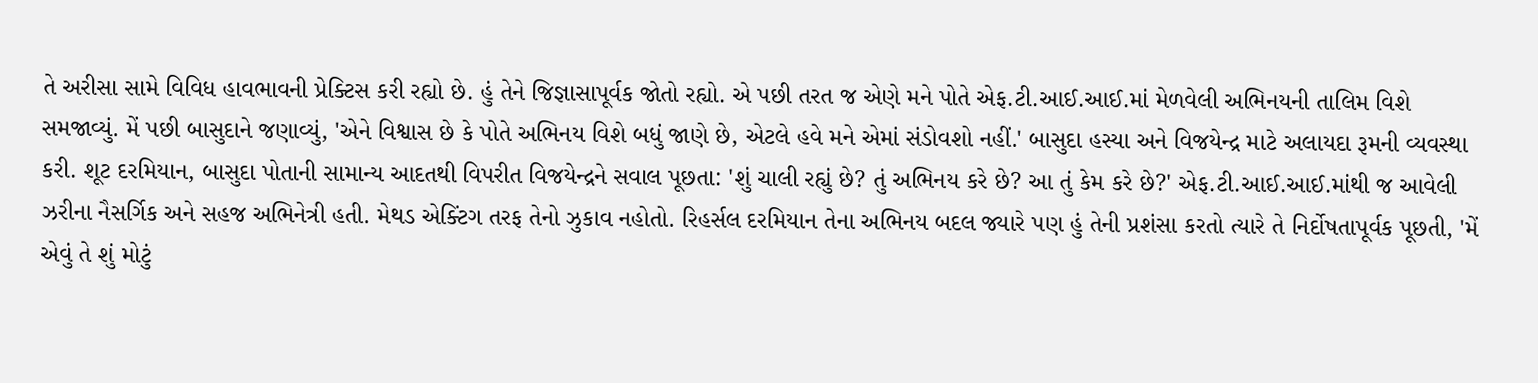તે અરીસા સામે વિવિધ હાવભાવની પ્રેક્ટિસ કરી રહ્યો છે. હું તેને જિજ્ઞાસાપૂર્વક જોતો રહ્યો. એ પછી તરત જ એણે મને પોતે એફ.ટી.આઈ.આઈ.માં મેળવેલી અભિનયની તાલિમ વિશે સમજાવ્યું. મેં પછી બાસુદાને જણાવ્યું, 'એને વિશ્વાસ છે કે પોતે અભિનય વિશે બધું જાણે છે, એટલે હવે મને એમાં સંડોવશો નહીં.' બાસુદા હસ્યા અને વિજયેન્દ્ર માટે અલાયદા રૂમની વ્યવસ્થા કરી. શૂટ દરમિયાન, બાસુદા પોતાની સામાન્ય આદતથી વિપરીત વિજયેન્દ્રને સવાલ પૂછતા: 'શું ચાલી રહ્યું છે? તું અભિનય કરે છે? આ તું કેમ કરે છે?' એફ.ટી.આઈ.આઈ.માંથી જ આવેલી ઝરીના નૈસર્ગિક અને સહજ અભિનેત્રી હતી. મેથડ એક્ટિંગ તરફ તેનો ઝુકાવ નહોતો. રિહર્સલ દરમિયાન તેના અભિનય બદલ જ્યારે પણ હું તેની પ્રશંસા કરતો ત્યારે તે નિર્દોષતાપૂર્વક પૂછતી, 'મેં એવું તે શું મોટું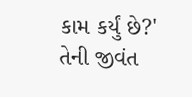કામ કર્યું છે?' તેની જીવંત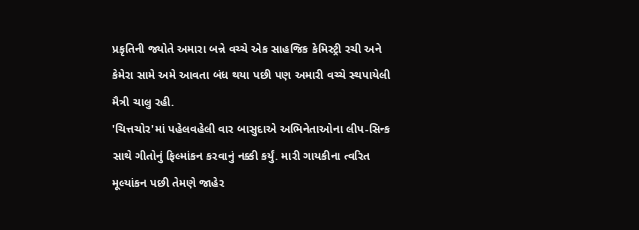પ્રકૃતિની જ્યોતે અમારા બન્ને વચ્ચે એક સાહજિક કેમિસ્ટ્રી રચી અને કેમેરા સામે અમે આવતા બંધ થયા પછી પણ અમારી વચ્ચે સ્થપાયેલી મૈત્રી ચાલુ રહી.
'ચિત્તચોર'માં પહેલવહેલી વાર બાસુદાએ અભિનેતાઓના લીપ-સિન્ક સાથે ગીતોનું ફિલ્માંકન કરવાનું નક્કી કર્યું. મારી ગાયકીના ત્વરિત મૂલ્યાંકન પછી તેમણે જાહેર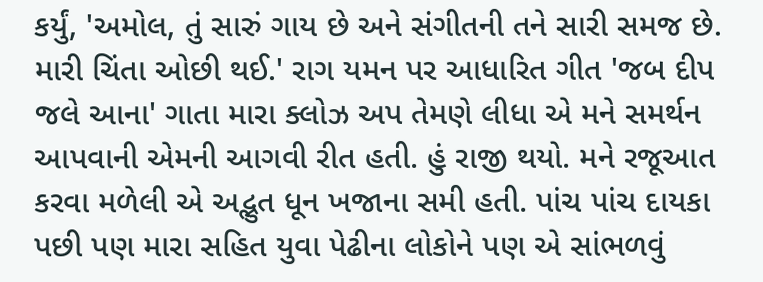કર્યું, 'અમોલ, તું સારું ગાય છે અને સંગીતની તને સારી સમજ છે. મારી ચિંતા ઓછી થઈ.' રાગ યમન પર આધારિત ગીત 'જબ દીપ જલે આના' ગાતા મારા ક્લોઝ અપ તેમણે લીધા એ મને સમર્થન આપવાની એમની આગવી રીત હતી. હું રાજી થયો. મને રજૂઆત કરવા મળેલી એ અદ્ભુત ધૂન ખજાના સમી હતી. પાંચ પાંચ દાયકા પછી પણ મારા સહિત યુવા પેઢીના લોકોને પણ એ સાંભળવું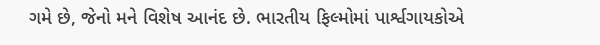ગમે છે, જેનો મને વિશેષ આનંદ છે. ભારતીય ફિલ્મોમાં પાર્શ્વગાયકોએ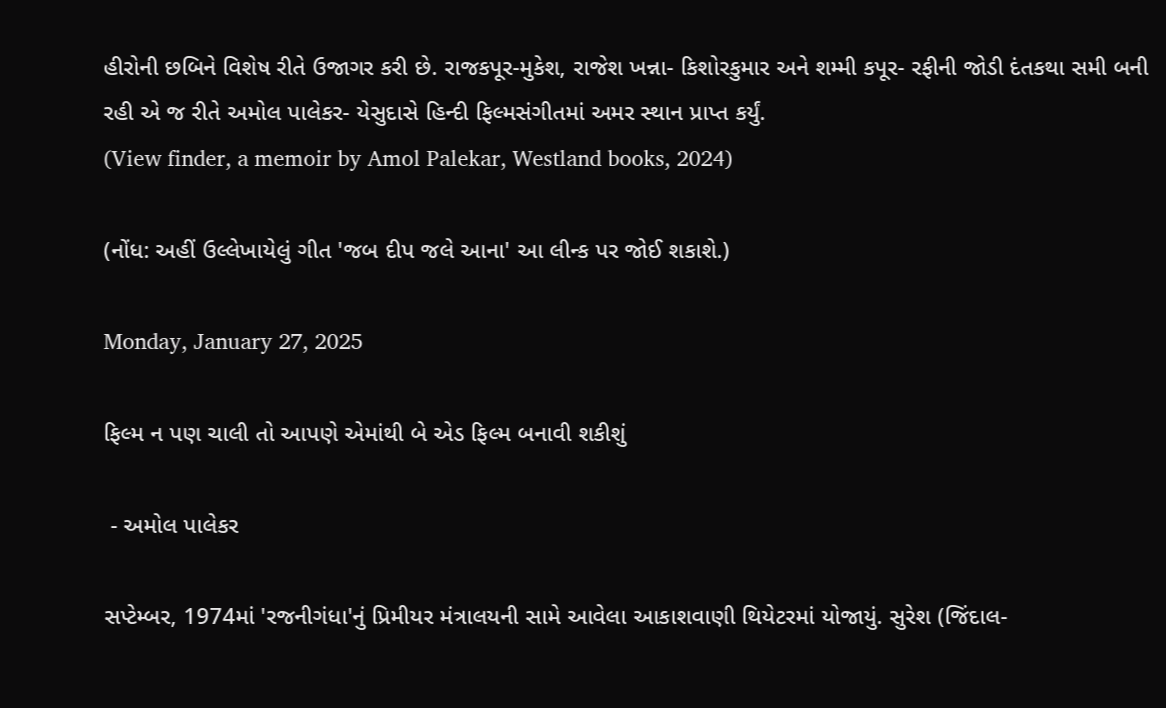હીરોની છબિને વિશેષ રીતે ઉજાગર કરી છે. રાજકપૂર-મુકેશ, રાજેશ ખન્ના- કિશોરકુમાર અને શમ્મી કપૂર- રફીની જોડી દંતકથા સમી બની રહી એ જ રીતે અમોલ પાલેકર- યેસુદાસે હિન્દી ફિલ્મસંગીતમાં અમર સ્થાન પ્રાપ્ત કર્યું.
(View finder, a memoir by Amol Palekar, Westland books, 2024)

(નોંધ: અહીં ઉલ્લેખાયેલું ગીત 'જબ દીપ જલે આના' આ લીન્ક પર જોઈ શકાશે.)

Monday, January 27, 2025

ફિલ્મ ન પણ ચાલી તો આપણે એમાંથી બે એડ ફિલ્મ બનાવી શકીશું

 - અમોલ પાલેકર

સપ્ટેમ્બર, 1974માં 'રજનીગંધા'નું પ્રિમીયર મંત્રાલયની સામે આવેલા આકાશવાણી થિયેટરમાં યોજાયું. સુરેશ (જિંદાલ-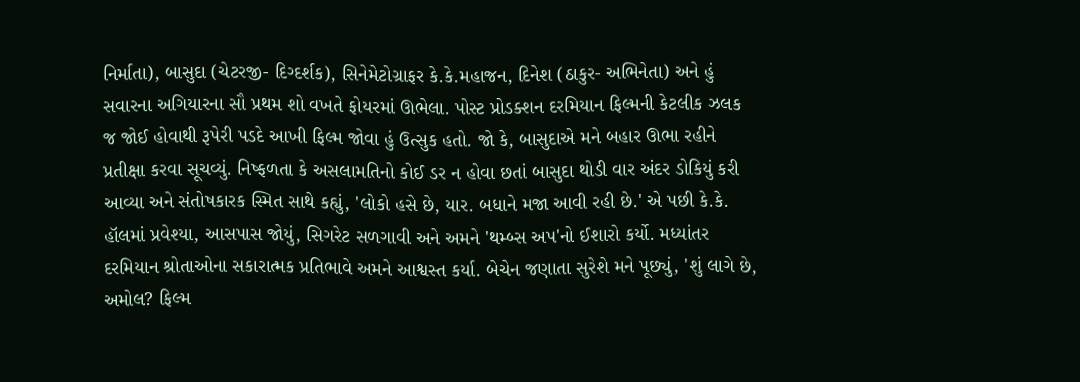નિર્માતા), બાસુદા (ચેટરજી- દિગ્દર્શક), સિનેમેટોગ્રાફર કે.કે.મહાજન, દિનેશ (ઠાકુર- અભિનેતા) અને હું સવારના અગિયારના સૌ પ્રથમ શો વખતે ફોયરમાં ઊભેલા. પોસ્ટ પ્રોડક્શન દરમિયાન ફિલ્મની કેટલીક ઝલક જ જોઈ હોવાથી રૂપેરી પડદે આખી ફિલ્મ જોવા હું ઉત્સુક હતો. જો કે, બાસુદાએ મને બહાર ઊભા રહીને પ્રતીક્ષા કરવા સૂચવ્યું. નિષ્ફળતા કે અસલામતિનો કોઈ ડર ન હોવા છતાં બાસુદા થોડી વાર અંદર ડોકિયું કરી આવ્યા અને સંતોષકારક સ્મિત સાથે કહ્યું, 'લોકો હસે છે, યાર. બધાને મજા આવી રહી છે.' એ પછી કે.કે. હૉલમાં પ્રવેશ્યા, આસપાસ જોયું, સિગરેટ સળગાવી અને અમને 'થમ્બ્સ અપ'નો ઈશારો કર્યો. મધ્યાંતર દરમિયાન શ્રોતાઓના સકારાત્મક પ્રતિભાવે અમને આશ્વસ્ત કર્યા. બેચેન જણાતા સુરેશે મને પૂછ્યું, 'શું લાગે છે, અમોલ? ફિલ્મ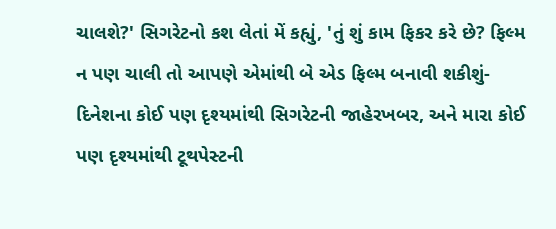ચાલશે?' સિગરેટનો કશ લેતાં મેં કહ્યું, 'તું શું કામ ફિકર કરે છે? ફિલ્મ ન પણ ચાલી તો આપણે એમાંથી બે એડ ફિલ્મ બનાવી શકીશું- દિનેશના કોઈ પણ દૃશ્યમાંથી સિગરેટની જાહેરખબર, અને મારા કોઈ પણ દૃશ્યમાંથી ટૂથપેસ્ટની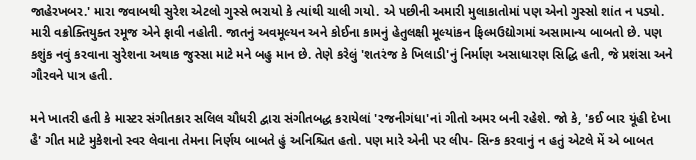જાહેરખબર.' મારા જવાબથી સુરેશ એટલો ગુસ્સે ભરાયો કે ત્યાંથી ચાલી ગયો. એ પછીની અમારી મુલાકાતોમાં પણ એનો ગુસ્સો શાંત ન પડ્યો. મારી વક્રોક્તિયુક્ત રમૂજ એને ફાવી નહોતી. જાતનું અવમૂલ્યન અને કોઈના કામનું હેતુલક્ષી મૂલ્યાંકન ફિલ્મઉદ્યોગમાં અસામાન્ય બાબતો છે. પણ કશુંક નવું કરવાના સુરેશના અથાક જુસ્સા માટે મને બહુ માન છે. તેણે કરેલું 'શતરંજ કે ખિલાડી'નું નિર્માણ અસાધારણ સિદ્ધિ હતી, જે પ્રશંસા અને ગૌરવને પાત્ર હતી.

મને ખાતરી હતી કે માસ્ટર સંગીતકાર સલિલ ચૌધરી દ્વારા સંગીતબદ્ધ કરાયેલાં 'રજનીગંધા'નાં ગીતો અમર બની રહેશે. જો કે, 'કઈ બાર યૂંહી દેખા હૈ' ગીત માટે મુકેશનો સ્વર લેવાના તેમના નિર્ણય બાબતે હું અનિશ્ચિત હતો. પણ મારે એની પર લીપ- સિન્ક કરવાનું ન હતું એટલે મેં એ બાબત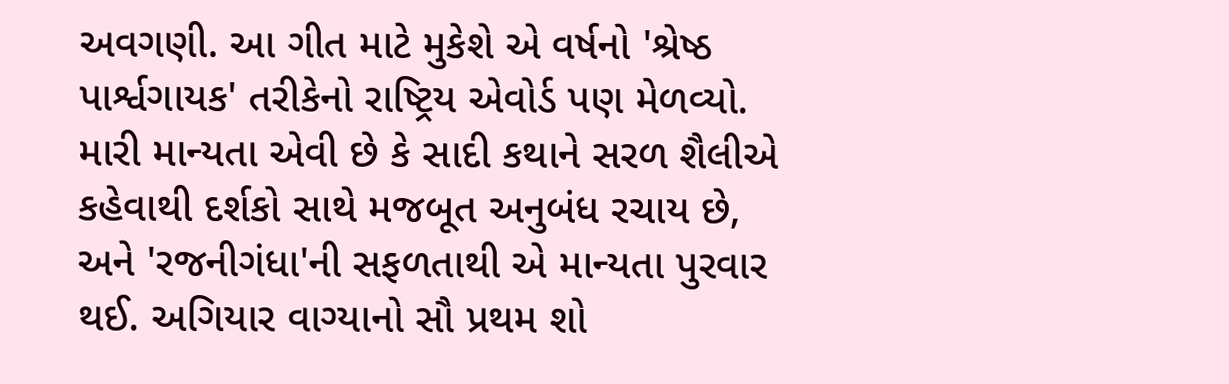અવગણી. આ ગીત માટે મુકેશે એ વર્ષનો 'શ્રેષ્ઠ પાર્શ્વગાયક' તરીકેનો રાષ્ટ્રિય એવોર્ડ પણ મેળવ્યો. મારી માન્યતા એવી છે કે સાદી કથાને સરળ શૈલીએ કહેવાથી દર્શકો સાથે મજબૂત અનુબંધ રચાય છે, અને 'રજનીગંધા'ની સફળતાથી એ માન્યતા પુરવાર થઈ. અગિયાર વાગ્યાનો સૌ પ્રથમ શો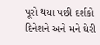પૂરો થયા પછી દર્શકો દિનેશને અને મને ઘેરી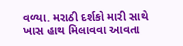વળ્યા. મરાઠી દર્શકો મારી સાથે ખાસ હાથ મિલાવવા આવતા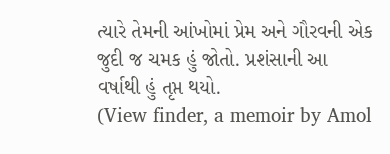ત્યારે તેમની આંખોમાં પ્રેમ અને ગૌરવની એક જુદી જ ચમક હું જોતો. પ્રશંસાની આ વર્ષાથી હું તૃપ્ત થયો.
(View finder, a memoir by Amol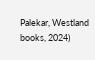Palekar, Westland books, 2024)